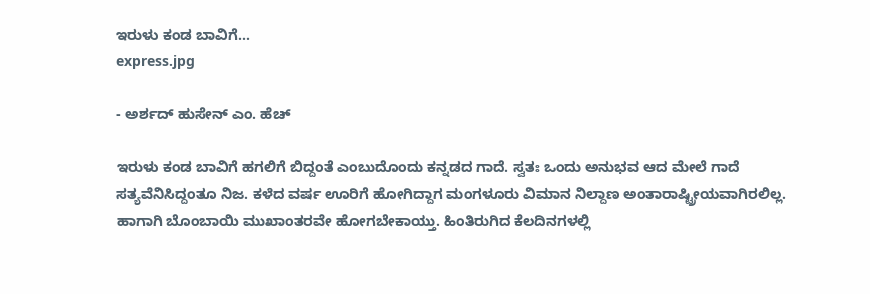ಇರುಳು ಕಂಡ ಬಾವಿಗೆ...
express.jpg

- ಅರ್ಶದ್ ಹುಸೇನ್ ಎಂ. ಹೆಚ್

ಇರುಳು ಕಂಡ ಬಾವಿಗೆ ಹಗಲಿಗೆ ಬಿದ್ದಂತೆ ಎಂಬುದೊಂದು ಕನ್ನಡದ ಗಾದೆ. ಸ್ವತಃ ಒಂದು ಅನುಭವ ಆದ ಮೇಲೆ ಗಾದೆ ಸತ್ಯವೆನಿಸಿದ್ದಂತೂ ನಿಜ. ಕಳೆದ ವರ್ಷ ಊರಿಗೆ ಹೋಗಿದ್ದಾಗ ಮಂಗಳೂರು ವಿಮಾನ ನಿಲ್ದಾಣ ಅಂತಾರಾಷ್ಟ್ರೀಯವಾಗಿರಲಿಲ್ಲ. ಹಾಗಾಗಿ ಬೊಂಬಾಯಿ ಮುಖಾಂತರವೇ ಹೋಗಬೇಕಾಯ್ತು. ಹಿಂತಿರುಗಿದ ಕೆಲದಿನಗಳಲ್ಲಿ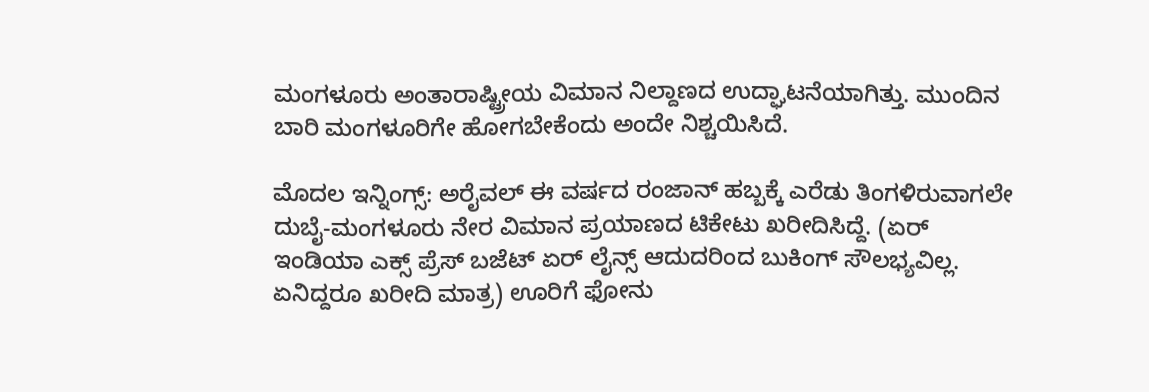ಮಂಗಳೂರು ಅಂತಾರಾಷ್ಟ್ರೀಯ ವಿಮಾನ ನಿಲ್ದಾಣದ ಉದ್ಘಾಟನೆಯಾಗಿತ್ತು. ಮುಂದಿನ ಬಾರಿ ಮಂಗಳೂರಿಗೇ ಹೋಗಬೇಕೆಂದು ಅಂದೇ ನಿಶ್ಚಯಿಸಿದೆ.

ಮೊದಲ ಇನ್ನಿಂಗ್ಸ್: ಅರೈವಲ್ ಈ ವರ್ಷದ ರಂಜಾನ್ ಹಬ್ಬಕ್ಕೆ ಎರೆಡು ತಿಂಗಳಿರುವಾಗಲೇ ದುಬೈ-ಮಂಗಳೂರು ನೇರ ವಿಮಾನ ಪ್ರಯಾಣದ ಟಿಕೇಟು ಖರೀದಿಸಿದ್ದೆ. (ಏರ್ ಇಂಡಿಯಾ ಎಕ್ಸ್ ಪ್ರೆಸ್ ಬಜೆಟ್ ಏರ್ ಲೈನ್ಸ್ ಆದುದರಿಂದ ಬುಕಿಂಗ್ ಸೌಲಭ್ಯವಿಲ್ಲ. ಏನಿದ್ದರೂ ಖರೀದಿ ಮಾತ್ರ) ಊರಿಗೆ ಫೋನು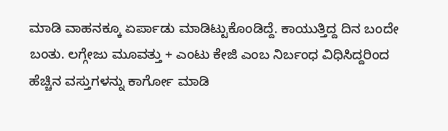ಮಾಡಿ ವಾಹನಕ್ಕೂ ಏರ್ಪಾಡು ಮಾಡಿಟ್ಟುಕೊಂಡಿದ್ದೆ. ಕಾಯುತ್ತಿದ್ದ ದಿನ ಬಂದೇ ಬಂತು. ಲಗ್ಗೇಜು ಮೂವತ್ತು + ಎಂಟು ಕೇಜಿ ಎಂಬ ನಿರ್ಬಂಧ ವಿಧಿಸಿದ್ದರಿಂದ ಹೆಚ್ಚಿನ ವಸ್ತುಗಳನ್ನು ಕಾರ್ಗೋ ಮಾಡಿ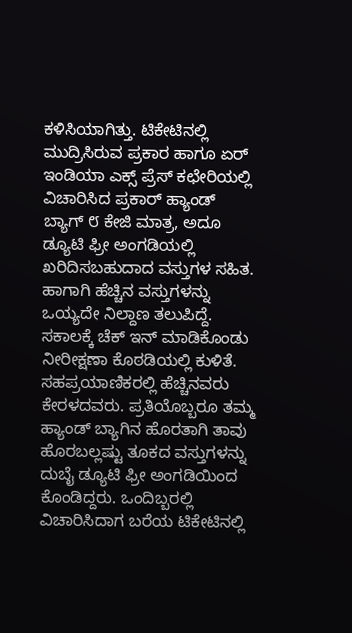ಕಳಿಸಿಯಾಗಿತ್ತು. ಟಿಕೇಟಿನಲ್ಲಿ ಮುದ್ರಿಸಿರುವ ಪ್ರಕಾರ ಹಾಗೂ ಏರ್ ಇಂಡಿಯಾ ಎಕ್ಸ್ ಪ್ರೆಸ್ ಕಛೇರಿಯಲ್ಲಿ ವಿಚಾರಿಸಿದ ಪ್ರಕಾರ್ ಹ್ಯಾಂಡ್ ಬ್ಯಾಗ್ ೮ ಕೇಜಿ ಮಾತ್ರ, ಅದೂ ಡ್ಯೂಟಿ ಫ್ರೀ ಅಂಗಡಿಯಲ್ಲಿ ಖರಿದಿಸಬಹುದಾದ ವಸ್ತುಗಳ ಸಹಿತ. ಹಾಗಾಗಿ ಹೆಚ್ಚಿನ ವಸ್ತುಗಳನ್ನು ಒಯ್ಯದೇ ನಿಲ್ದಾಣ ತಲುಪಿದ್ದೆ. ಸಕಾಲಕ್ಕೆ ಚೆಕ್ ಇನ್ ಮಾಡಿಕೊಂಡು ನೀರೀಕ್ಷಣಾ ಕೊಠಡಿಯಲ್ಲಿ ಕುಳಿತೆ. ಸಹಪ್ರಯಾಣಿಕರಲ್ಲಿ ಹೆಚ್ಚಿನವರು ಕೇರಳದವರು. ಪ್ರತಿಯೊಬ್ಬರೂ ತಮ್ಮ ಹ್ಯಾಂಡ್ ಬ್ಯಾಗಿನ ಹೊರತಾಗಿ ತಾವು ಹೊರಬಲ್ಲಷ್ಟು ತೂಕದ ವಸ್ತುಗಳನ್ನು ದುಬೈ ಡ್ಯೂಟಿ ಫ್ರೀ ಅಂಗಡಿಯಿಂದ ಕೊಂಡಿದ್ದರು. ಒಂದಿಬ್ಬರಲ್ಲಿ ವಿಚಾರಿಸಿದಾಗ ಬರೆಯ ಟಿಕೇಟಿನಲ್ಲಿ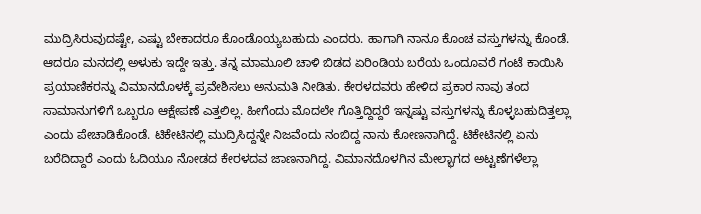ಮುದ್ರಿಸಿರುವುದಷ್ಟೇ, ಎಷ್ಟು ಬೇಕಾದರೂ ಕೊಂಡೊಯ್ಯಬಹುದು ಎಂದರು. ಹಾಗಾಗಿ ನಾನೂ ಕೊಂಚ ವಸ್ತುಗಳನ್ನು ಕೊಂಡೆ. ಆದರೂ ಮನದಲ್ಲಿ ಅಳುಕು ಇದ್ದೇ ಇತ್ತು. ತನ್ನ ಮಾಮೂಲಿ ಚಾಳಿ ಬಿಡದ ಏರಿಂಡಿಯ ಬರೆಯ ಒಂದೂವರೆ ಗಂಟೆ ಕಾಯಿಸಿ ಪ್ರಯಾಣಿಕರನ್ನು ವಿಮಾನದೊಳಕ್ಕೆ ಪ್ರವೇಶಿಸಲು ಅನುಮತಿ ನೀಡಿತು. ಕೇರಳದವರು ಹೇಳಿದ ಪ್ರಕಾರ ನಾವು ತಂದ ಸಾಮಾನುಗಳಿಗೆ ಒಬ್ಬರೂ ಆಕ್ಷೇಪಣೆ ಎತ್ತಲಿಲ್ಲ. ಹೀಗೆಂದು ಮೊದಲೇ ಗೊತ್ತಿದ್ದಿದ್ದರೆ ಇನ್ನಷ್ಟು ವಸ್ತುಗಳನ್ನು ಕೊಳ್ಳಬಹುದಿತ್ತಲ್ಲಾ ಎಂದು ಪೇಚಾಡಿಕೊಂಡೆ. ಟಿಕೇಟಿನಲ್ಲಿ ಮುದ್ರಿಸಿದ್ದನ್ನೇ ನಿಜವೆಂದು ನಂಬಿದ್ದ ನಾನು ಕೋಣನಾಗಿದ್ದೆ. ಟಿಕೇಟಿನಲ್ಲಿ ಏನು ಬರೆದಿದ್ದಾರೆ ಎಂದು ಓದಿಯೂ ನೋಡದ ಕೇರಳದವ ಜಾಣನಾಗಿದ್ದ. ವಿಮಾನದೊಳಗಿನ ಮೇಲ್ಭಾಗದ ಅಟ್ಟಣೆಗಳೆಲ್ಲಾ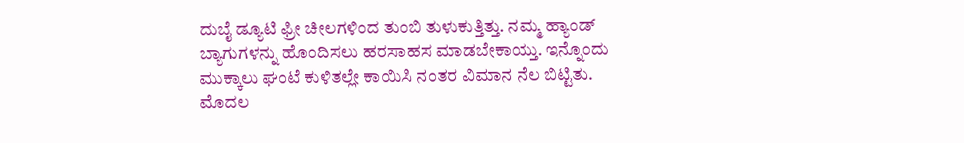ದುಬೈ ಡ್ಯೂಟಿ ಫ್ರೀ ಚೀಲಗಳಿಂದ ತುಂಬಿ ತುಳುಕುತ್ತಿತ್ತು. ನಮ್ಮ ಹ್ಯಾಂಡ್ ಬ್ಯಾಗುಗಳನ್ನು ಹೊಂದಿಸಲು ಹರಸಾಹಸ ಮಾಡಬೇಕಾಯ್ತು. ಇನ್ನೊಂದು ಮುಕ್ಕಾಲು ಘಂಟೆ ಕುಳಿತಲ್ಲೇ ಕಾಯಿಸಿ ನಂತರ ವಿಮಾನ ನೆಲ ಬಿಟ್ಟಿತು. ಮೊದಲ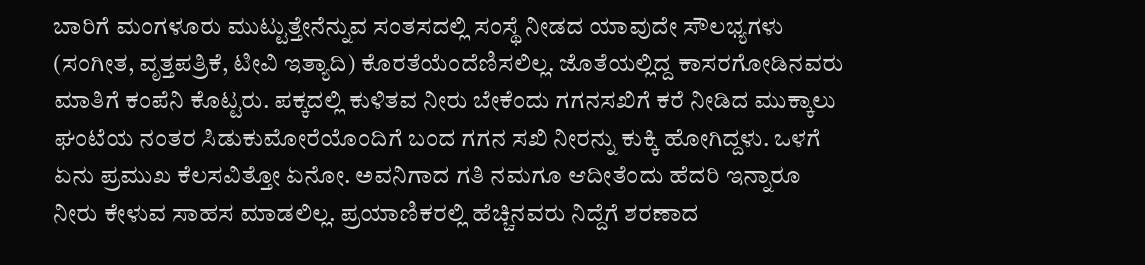ಬಾರಿಗೆ ಮಂಗಳೂರು ಮುಟ್ಟುತ್ತೇನೆನ್ನುವ ಸಂತಸದಲ್ಲಿ ಸಂಸ್ಥೆ ನೀಡದ ಯಾವುದೇ ಸೌಲಭ್ಯಗಳು (ಸಂಗೀತ, ವೃತ್ತಪತ್ರಿಕೆ, ಟೀವಿ ಇತ್ಯಾದಿ) ಕೊರತೆಯೆಂದೆಣಿಸಲಿಲ್ಲ. ಜೊತೆಯಲ್ಲಿದ್ದ ಕಾಸರಗೋಡಿನವರು ಮಾತಿಗೆ ಕಂಪೆನಿ ಕೊಟ್ಟರು. ಪಕ್ಕದಲ್ಲಿ ಕುಳಿತವ ನೀರು ಬೇಕೆಂದು ಗಗನಸಖಿಗೆ ಕರೆ ನೀಡಿದ ಮುಕ್ಕಾಲು ಘಂಟೆಯ ನಂತರ ಸಿಡುಕುಮೋರೆಯೊಂದಿಗೆ ಬಂದ ಗಗನ ಸಖಿ ನೀರನ್ನು ಕುಕ್ಕಿ ಹೋಗಿದ್ದಳು. ಒಳಗೆ ಏನು ಪ್ರಮುಖ ಕೆಲಸವಿತ್ತೋ ಏನೋ. ಅವನಿಗಾದ ಗತಿ ನಮಗೂ ಆದೀತೆಂದು ಹೆದರಿ ಇನ್ನಾರೂ ನೀರು ಕೇಳುವ ಸಾಹಸ ಮಾಡಲಿಲ್ಲ. ಪ್ರಯಾಣಿಕರಲ್ಲಿ ಹೆಚ್ಚಿನವರು ನಿದ್ದೆಗೆ ಶರಣಾದ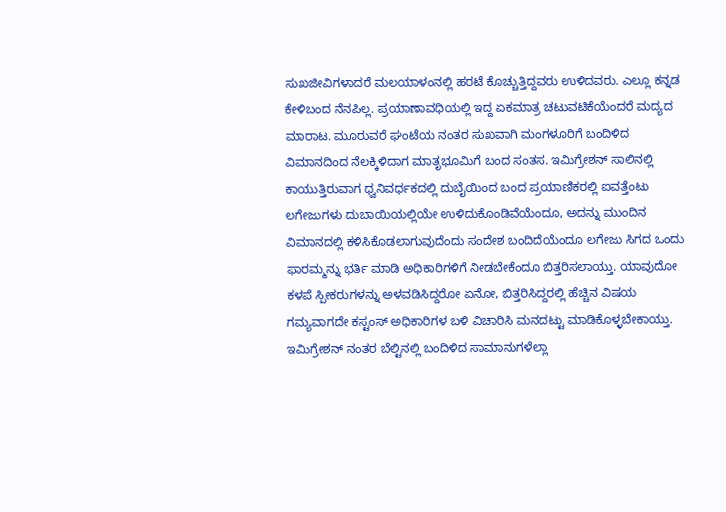ಸುಖಜೀವಿಗಳಾದರೆ ಮಲಯಾಳಂನಲ್ಲಿ ಹರಟೆ ಕೊಚ್ಚುತ್ತಿದ್ದವರು ಉಳಿದವರು. ಎಲ್ಲೂ ಕನ್ನಡ ಕೇಳಿಬಂದ ನೆನಪಿಲ್ಲ. ಪ್ರಯಾಣಾವಧಿಯಲ್ಲಿ ಇದ್ದ ಏಕಮಾತ್ರ ಚಟುವಟಿಕೆಯೆಂದರೆ ಮದ್ಯದ ಮಾರಾಟ. ಮೂರುವರೆ ಘಂಟೆಯ ನಂತರ ಸುಖವಾಗಿ ಮಂಗಳೂರಿಗೆ ಬಂದಿಳಿದ ವಿಮಾನದಿಂದ ನೆಲಕ್ಕಿಳಿದಾಗ ಮಾತೃಭೂಮಿಗೆ ಬಂದ ಸಂತಸ. ಇಮಿಗ್ರೇಶನ್ ಸಾಲಿನಲ್ಲಿ ಕಾಯುತ್ತಿರುವಾಗ ಧ್ವನಿವರ್ಧಕದಲ್ಲಿ ದುಬೈಯಿಂದ ಬಂದ ಪ್ರಯಾಣಿಕರಲ್ಲಿ ಐವತ್ತೆಂಟು ಲಗೇಜುಗಳು ದುಬಾಯಿಯಲ್ಲಿಯೇ ಉಳಿದುಕೊಂಡಿವೆಯೆಂದೂ, ಅದನ್ನು ಮುಂದಿನ ವಿಮಾನದಲ್ಲಿ ಕಳಿಸಿಕೊಡಲಾಗುವುದೆಂದು ಸಂದೇಶ ಬಂದಿದೆಯೆಂದೂ ಲಗೇಜು ಸಿಗದ ಒಂದು ಫಾರಮ್ಮನ್ನು ಭರ್ತಿ ಮಾಡಿ ಅಧಿಕಾರಿಗಳಿಗೆ ನೀಡಬೇಕೆಂದೂ ಬಿತ್ತರಿಸಲಾಯ್ತು. ಯಾವುದೋ ಕಳಪೆ ಸ್ಪೀಕರುಗಳನ್ನು ಅಳವಡಿಸಿದ್ದರೋ ಏನೋ, ಬಿತ್ತರಿಸಿದ್ದರಲ್ಲಿ ಹೆಚ್ಚಿನ ವಿಷಯ ಗಮ್ಯವಾಗದೇ ಕಸ್ಟಂಸ್ ಅಧಿಕಾರಿಗಳ ಬಳಿ ವಿಚಾರಿಸಿ ಮನದಟ್ಟು ಮಾಡಿಕೊಳ್ಳಬೇಕಾಯ್ತು. ಇಮಿಗ್ರೇಶನ್ ನಂತರ ಬೆಲ್ಟಿನಲ್ಲಿ ಬಂದಿಳಿದ ಸಾಮಾನುಗಳೆಲ್ಲಾ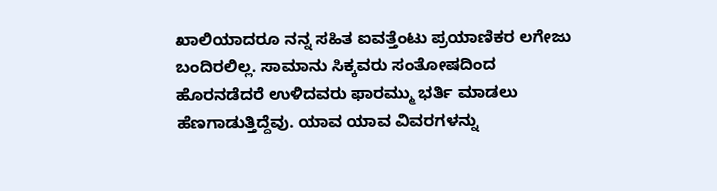ಖಾಲಿಯಾದರೂ ನನ್ನ ಸಹಿತ ಐವತ್ತೆಂಟು ಪ್ರಯಾಣಿಕರ ಲಗೇಜು ಬಂದಿರಲಿಲ್ಲ. ಸಾಮಾನು ಸಿಕ್ಕವರು ಸಂತೋಷದಿಂದ ಹೊರನಡೆದರೆ ಉಳಿದವರು ಫಾರಮ್ಮು ಭರ್ತಿ ಮಾಡಲು ಹೆಣಗಾಡುತ್ತಿದ್ದೆವು. ಯಾವ ಯಾವ ವಿವರಗಳನ್ನು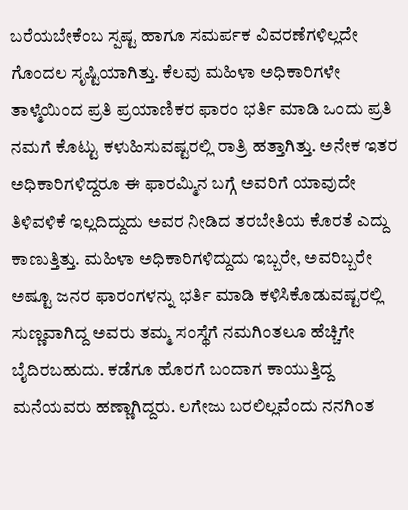ಬರೆಯಬೇಕೆಂಬ ಸ್ಪಷ್ಟ ಹಾಗೂ ಸಮರ್ಪಕ ವಿವರಣೆಗಳಿಲ್ಲದೇ ಗೊಂದಲ ಸೃಷ್ಟಿಯಾಗಿತ್ತು. ಕೆಲವು ಮಹಿಳಾ ಅಧಿಕಾರಿಗಳೇ ತಾಳ್ಮೆಯಿಂದ ಪ್ರತಿ ಪ್ರಯಾಣಿಕರ ಫಾರಂ ಭರ್ತಿ ಮಾಡಿ ಒಂದು ಪ್ರತಿ ನಮಗೆ ಕೊಟ್ಟು ಕಳುಹಿಸುವಷ್ಟರಲ್ಲಿ ರಾತ್ರಿ ಹತ್ತಾಗಿತ್ತು. ಅನೇಕ ಇತರ ಅಧಿಕಾರಿಗಳಿದ್ದರೂ ಈ ಫಾರಮ್ಮಿನ ಬಗ್ಗೆ ಅವರಿಗೆ ಯಾವುದೇ ತಿಳಿವಳಿಕೆ ಇಲ್ಲದಿದ್ದುದು ಅವರ ನೀಡಿದ ತರಬೇತಿಯ ಕೊರತೆ ಎದ್ದು ಕಾಣುತ್ತಿತ್ತು. ಮಹಿಳಾ ಅಧಿಕಾರಿಗಳಿದ್ದುದು ಇಬ್ಬರೇ, ಅವರಿಬ್ಬರೇ ಅಷ್ಟೂ ಜನರ ಫಾರಂಗಳನ್ನು ಭರ್ತಿ ಮಾಡಿ ಕಳಿಸಿಕೊಡುವಷ್ಟರಲ್ಲಿ ಸುಣ್ಣವಾಗಿದ್ದ ಅವರು ತಮ್ಮ ಸಂಸ್ಥೆಗೆ ನಮಗಿಂತಲೂ ಹೆಚ್ಚಿಗೇ ಬೈದಿರಬಹುದು. ಕಡೆಗೂ ಹೊರಗೆ ಬಂದಾಗ ಕಾಯುತ್ತಿದ್ದ ಮನೆಯವರು ಹಣ್ಣಾಗಿದ್ದರು. ಲಗೇಜು ಬರಲಿಲ್ಲವೆಂದು ನನಗಿಂತ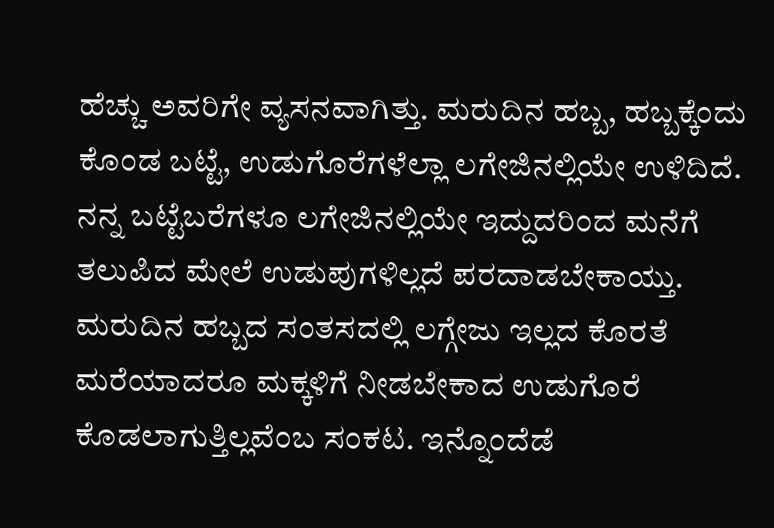ಹೆಚ್ಚು ಅವರಿಗೇ ವ್ಯಸನವಾಗಿತ್ತು. ಮರುದಿನ ಹಬ್ಬ, ಹಬ್ಬಕ್ಕೆಂದು ಕೊಂಡ ಬಟ್ಟೆ, ಉಡುಗೊರೆಗಳೆಲ್ಲಾ ಲಗೇಜಿನಲ್ಲಿಯೇ ಉಳಿದಿದೆ. ನನ್ನ ಬಟ್ಟೆಬರೆಗಳೂ ಲಗೇಜಿನಲ್ಲಿಯೇ ಇದ್ದುದರಿಂದ ಮನೆಗೆ ತಲುಪಿದ ಮೇಲೆ ಉಡುಪುಗಳಿಲ್ಲದೆ ಪರದಾಡಬೇಕಾಯ್ತು. ಮರುದಿನ ಹಬ್ಬದ ಸಂತಸದಲ್ಲಿ ಲಗ್ಗೇಜು ಇಲ್ಲದ ಕೊರತೆ ಮರೆಯಾದರೂ ಮಕ್ಕಳಿಗೆ ನೀಡಬೇಕಾದ ಉಡುಗೊರೆ ಕೊಡಲಾಗುತ್ತಿಲ್ಲವೆಂಬ ಸಂಕಟ. ಇನ್ನೊಂದೆಡೆ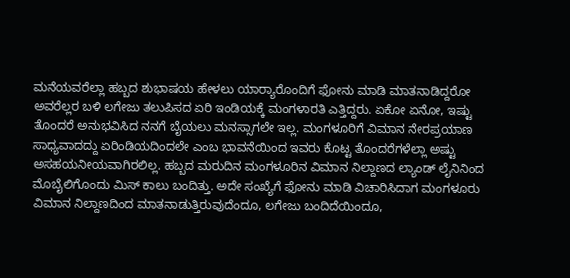ಮನೆಯವರೆಲ್ಲಾ ಹಬ್ಬದ ಶುಭಾಷಯ ಹೇಳಲು ಯಾರ್‍ಯಾರೊಂದಿಗೆ ಫೋನು ಮಾಡಿ ಮಾತನಾಡಿದ್ದರೋ ಅವರೆಲ್ಲರ ಬಳಿ ಲಗೇಜು ತಲುಪಿಸದ ಏರಿ ಇಂಡಿಯಕ್ಕೆ ಮಂಗಳಾರತಿ ಎತ್ತಿದ್ದರು. ಏಕೋ ಏನೋ, ಇಷ್ಟು ತೊಂದರೆ ಅನುಭವಿಸಿದ ನನಗೆ ಬೈಯಲು ಮನಸ್ಸಾಗಲೇ ಇಲ್ಲ. ಮಂಗಳೂರಿಗೆ ವಿಮಾನ ನೇರಪ್ರಯಾಣ ಸಾಧ್ಯವಾದದ್ದು ಏರಿಂಡಿಯದಿಂದಲೇ ಎಂಬ ಭಾವನೆಯಿಂದ ಇವರು ಕೊಟ್ಟ ತೊಂದರೆಗಳೆಲ್ಲಾ ಅಷ್ಟು ಅಸಹಯನೀಯವಾಗಿರಲಿಲ್ಲ. ಹಬ್ಬದ ಮರುದಿನ ಮಂಗಳೂರಿನ ವಿಮಾನ ನಿಲ್ದಾಣದ ಲ್ಯಾಂಡ್ ಲೈನಿನಿಂದ ಮೊಬೈಲಿಗೊಂದು ಮಿಸ್ ಕಾಲು ಬಂದಿತ್ತು. ಅದೇ ಸಂಖ್ಯೆಗೆ ಫೋನು ಮಾಡಿ ವಿಚಾರಿಸಿದಾಗ ಮಂಗಳೂರು ವಿಮಾನ ನಿಲ್ದಾಣದಿಂದ ಮಾತನಾಡುತ್ತಿರುವುದೆಂದೂ, ಲಗೇಜು ಬಂದಿದೆಯಿಂದೂ,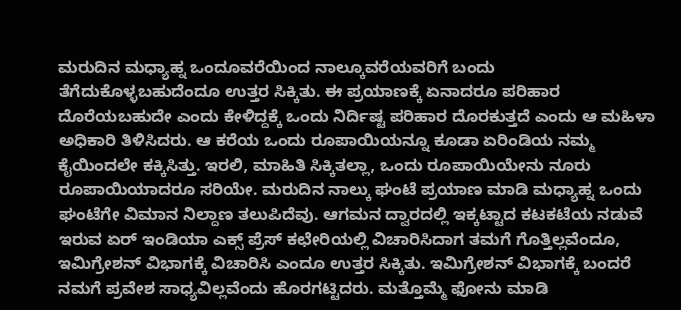ಮರುದಿನ ಮಧ್ಯಾಹ್ನ ಒಂದೂವರೆಯಿಂದ ನಾಲ್ಕೂವರೆಯವರಿಗೆ ಬಂದು ತೆಗೆದುಕೊಳ್ಳಬಹುದೆಂದೂ ಉತ್ತರ ಸಿಕ್ಕಿತು. ಈ ಪ್ರಯಾಣಕ್ಕೆ ಏನಾದರೂ ಪರಿಹಾರ ದೊರೆಯಬಹುದೇ ಎಂದು ಕೇಳಿದ್ದಕ್ಕೆ ಒಂದು ನಿರ್ದಿಷ್ಟ ಪರಿಹಾರ ದೊರಕುತ್ತದೆ ಎಂದು ಆ ಮಹಿಳಾ ಅಧಿಕಾರಿ ತಿಳಿಸಿದರು. ಆ ಕರೆಯ ಒಂದು ರೂಪಾಯಿಯನ್ನೂ ಕೂಡಾ ಏರಿಂಡಿಯ ನಮ್ಮ ಕೈಯಿಂದಲೇ ಕಕ್ಕಿಸಿತ್ತು. ಇರಲಿ, ಮಾಹಿತಿ ಸಿಕ್ಕಿತಲ್ಲಾ, ಒಂದು ರೂಪಾಯಿಯೇನು ನೂರು ರೂಪಾಯಿಯಾದರೂ ಸರಿಯೇ. ಮರುದಿನ ನಾಲ್ಕು ಘಂಟೆ ಪ್ರಯಾಣ ಮಾಡಿ ಮಧ್ಯಾಹ್ನ ಒಂದು ಘಂಟೆಗೇ ವಿಮಾನ ನಿಲ್ದಾಣ ತಲುಪಿದೆವು. ಆಗಮನ ದ್ವಾರದಲ್ಲಿ ಇಕ್ಕಟ್ಟಾದ ಕಟಕಟೆಯ ನಡುವೆ ಇರುವ ಏರ್ ಇಂಡಿಯಾ ಎಕ್ಸ್ ಪ್ರೆಸ್ ಕಛೇರಿಯಲ್ಲಿ ವಿಚಾರಿಸಿದಾಗ ತಮಗೆ ಗೊತ್ತಿಲ್ಲವೆಂದೂ, ಇಮಿಗ್ರೇಶನ್ ವಿಭಾಗಕ್ಕೆ ವಿಚಾರಿಸಿ ಎಂದೂ ಉತ್ತರ ಸಿಕ್ಕಿತು. ಇಮಿಗ್ರೇಶನ್ ವಿಭಾಗಕ್ಕೆ ಬಂದರೆ ನಮಗೆ ಪ್ರವೇಶ ಸಾಧ್ಯವಿಲ್ಲವೆಂದು ಹೊರಗಟ್ಟಿದರು. ಮತ್ತೊಮ್ಮೆ ಫೋನು ಮಾಡಿ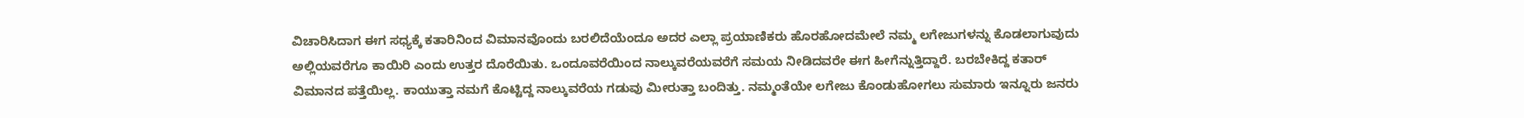ವಿಚಾರಿಸಿದಾಗ ಈಗ ಸಧ್ಯಕ್ಕೆ ಕತಾರಿನಿಂದ ವಿಮಾನವೊಂದು ಬರಲಿದೆಯೆಂದೂ ಅದರ ಎಲ್ಲಾ ಪ್ರಯಾಣಿಕರು ಹೊರಹೋದಮೇಲೆ ನಮ್ಮ ಲಗೇಜುಗಳನ್ನು ಕೊಡಲಾಗುವುದು ಅಲ್ಲಿಯವರೆಗೂ ಕಾಯಿರಿ ಎಂದು ಉತ್ತರ ದೊರೆಯಿತು. ಒಂದೂವರೆಯಿಂದ ನಾಲ್ಕುವರೆಯವರೆಗೆ ಸಮಯ ನೀಡಿದವರೇ ಈಗ ಹೀಗೆನ್ನುತ್ತಿದ್ದಾರೆ. ಬರಬೇಕಿದ್ದ ಕತಾರ್ ವಿಮಾನದ ಪತ್ತೆಯಿಲ್ಲ. ಕಾಯುತ್ತಾ ನಮಗೆ ಕೊಟ್ಟಿದ್ದ ನಾಲ್ಕುವರೆಯ ಗಡುವು ಮೀರುತ್ತಾ ಬಂದಿತ್ತು. ನಮ್ಮಂತೆಯೇ ಲಗೇಜು ಕೊಂಡುಹೋಗಲು ಸುಮಾರು ಇನ್ನೂರು ಜನರು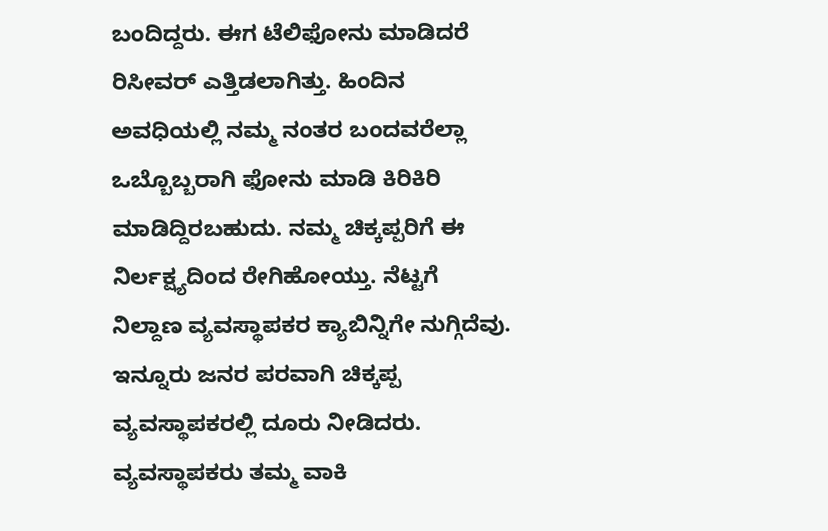ಬಂದಿದ್ದರು. ಈಗ ಟೆಲಿಫೋನು ಮಾಡಿದರೆ ರಿಸೀವರ್ ಎತ್ತಿಡಲಾಗಿತ್ತು. ಹಿಂದಿನ ಅವಧಿಯಲ್ಲಿ ನಮ್ಮ ನಂತರ ಬಂದವರೆಲ್ಲಾ ಒಬ್ಬೊಬ್ಬರಾಗಿ ಫೋನು ಮಾಡಿ ಕಿರಿಕಿರಿ ಮಾಡಿದ್ದಿರಬಹುದು. ನಮ್ಮ ಚಿಕ್ಕಪ್ಪರಿಗೆ ಈ ನಿರ್ಲಕ್ಷ್ಯದಿಂದ ರೇಗಿಹೋಯ್ತು. ನೆಟ್ಟಗೆ ನಿಲ್ದಾಣ ವ್ಯವಸ್ಥಾಪಕರ ಕ್ಯಾಬಿನ್ನಿಗೇ ನುಗ್ಗಿದೆವು. ಇನ್ನೂರು ಜನರ ಪರವಾಗಿ ಚಿಕ್ಕಪ್ಪ ವ್ಯವಸ್ಥಾಪಕರಲ್ಲಿ ದೂರು ನೀಡಿದರು. ವ್ಯವಸ್ಥಾಪಕರು ತಮ್ಮ ವಾಕಿ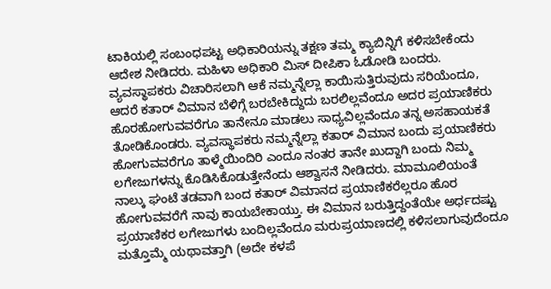ಟಾಕಿಯಲ್ಲಿ ಸಂಬಂಧಪಟ್ಟ ಅಧಿಕಾರಿಯನ್ನು ತಕ್ಷಣ ತಮ್ಮ ಕ್ಯಾಬಿನ್ನಿಗೆ ಕಳಿಸಬೇಕೆಂದು ಆದೇಶ ನೀಡಿದರು. ಮಹಿಳಾ ಅಧಿಕಾರಿ ಮಿಸ್ ದೀಪಿಕಾ ಓಡೋಡಿ ಬಂದರು. ವ್ಯವಸ್ಥಾಪಕರು ವಿಚಾರಿಸಲಾಗಿ ಆಕೆ ನಮ್ಮನ್ನೆಲ್ಲಾ ಕಾಯಿಸುತ್ತಿರುವುದು ಸರಿಯೆಂದೂ, ಆದರೆ ಕತಾರ್ ವಿಮಾನ ಬೆಳಿಗ್ಗೆ ಬರಬೇಕಿದ್ದುದು ಬರಲಿಲ್ಲವೆಂದೂ ಅದರ ಪ್ರಯಾಣಿಕರು ಹೊರಹೋಗುವವರೆಗೂ ತಾನೇನೂ ಮಾಡಲು ಸಾಧ್ಯವಿಲ್ಲವೆಂದೂ ತನ್ನ ಅಸಹಾಯಕತೆ ತೋಡಿಕೊಂಡರು. ವ್ಯವಸ್ಥಾಪಕರು ನಮ್ಮನ್ನೆಲ್ಲಾ ಕತಾರ್ ವಿಮಾನ ಬಂದು ಪ್ರಯಾಣಿಕರು ಹೋಗುವವರೆಗೂ ತಾಳ್ಮೆಯಿಂದಿರಿ ಎಂದೂ ನಂತರ ತಾನೇ ಖುದ್ದಾಗಿ ಬಂದು ನಿಮ್ಮ ಲಗೇಜುಗಳನ್ನು ಕೊಡಿಸಿಕೊಡುತ್ತೇನೆಂದು ಆಶ್ವಾಸನೆ ನೀಡಿದರು. ಮಾಮೂಲಿಯಂತೆ ನಾಲ್ಕು ಘಂಟೆ ತಡವಾಗಿ ಬಂದ ಕತಾರ್ ವಿಮಾನದ ಪ್ರಯಾಣಿಕರೆಲ್ಲರೂ ಹೊರ ಹೋಗುವವರೆಗೆ ನಾವು ಕಾಯಬೇಕಾಯ್ತು. ಈ ವಿಮಾನ ಬರುತ್ತಿದ್ದಂತೆಯೇ ಅರ್ಧದಷ್ಟು ಪ್ರಯಾಣಿಕರ ಲಗೇಜುಗಳು ಬಂದಿಲ್ಲವೆಂದೂ ಮರುಪ್ರಯಾಣದಲ್ಲಿ ಕಳಿಸಲಾಗುವುದೆಂದೂ ಮತ್ತೊಮ್ಮೆ ಯಥಾವತ್ತಾಗಿ (ಅದೇ ಕಳಪೆ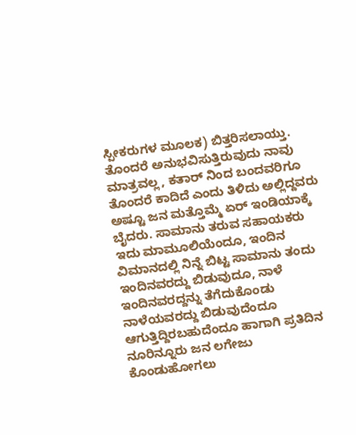ಸ್ಪೀಕರುಗಳ ಮೂಲಕ) ಬಿತ್ತರಿಸಲಾಯ್ತು. ತೊಂದರೆ ಅನುಭವಿಸುತ್ತಿರುವುದು ನಾವು ಮಾತ್ರವಲ್ಲ, ಕತಾರ್ ನಿಂದ ಬಂದವರಿಗೂ ತೊಂದರೆ ಕಾದಿದೆ ಎಂದು ತಿಳಿದು ಅಲ್ಲಿದ್ದವರು ಅಷ್ಟೂ ಜನ ಮತ್ತೊಮ್ಮೆ ಏರ್ ಇಂಡಿಯಾಕ್ಕೆ ಬೈದರು. ಸಾಮಾನು ತರುವ ಸಹಾಯಕರು ಇದು ಮಾಮೂಲಿಯೆಂದೂ, ಇಂದಿನ ವಿಮಾನದಲ್ಲಿ ನಿನ್ನೆ ಬಿಟ್ಟ ಸಾಮಾನು ತಂದು ಇಂದಿನವರದ್ದು ಬಿಡುವುದೂ, ನಾಳೆ ಇಂದಿನವರದ್ದನ್ನು ತೆಗೆದುಕೊಂಡು ನಾಳೆಯವರದ್ದು ಬಿಡುವುದೆಂದೂ ಆಗುತ್ತಿದ್ದಿರಬಹುದೆಂದೂ ಹಾಗಾಗಿ ಪ್ರತಿದಿನ ನೂರಿನ್ನೂರು ಜನ ಲಗೇಜು ಕೊಂಡುಹೋಗಲು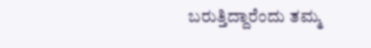ಬರುತ್ತಿದ್ದಾರೆಂದು ತಮ್ಮ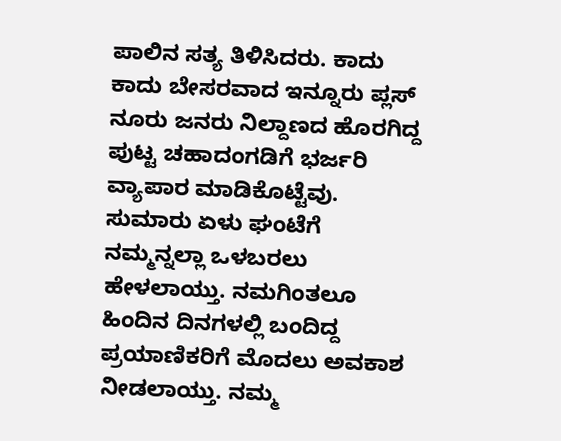ಪಾಲಿನ ಸತ್ಯ ತಿಳಿಸಿದರು. ಕಾದು ಕಾದು ಬೇಸರವಾದ ಇನ್ನೂರು ಪ್ಲಸ್ ನೂರು ಜನರು ನಿಲ್ದಾಣದ ಹೊರಗಿದ್ದ ಪುಟ್ಟ ಚಹಾದಂಗಡಿಗೆ ಭರ್ಜರಿ ವ್ಯಾಪಾರ ಮಾಡಿಕೊಟ್ಟೆವು. ಸುಮಾರು ಏಳು ಘಂಟೆಗೆ ನಮ್ಮನ್ನಲ್ಲಾ ಒಳಬರಲು ಹೇಳಲಾಯ್ತು. ನಮಗಿಂತಲೂ ಹಿಂದಿನ ದಿನಗಳಲ್ಲಿ ಬಂದಿದ್ದ ಪ್ರಯಾಣಿಕರಿಗೆ ಮೊದಲು ಅವಕಾಶ ನೀಡಲಾಯ್ತು. ನಮ್ಮ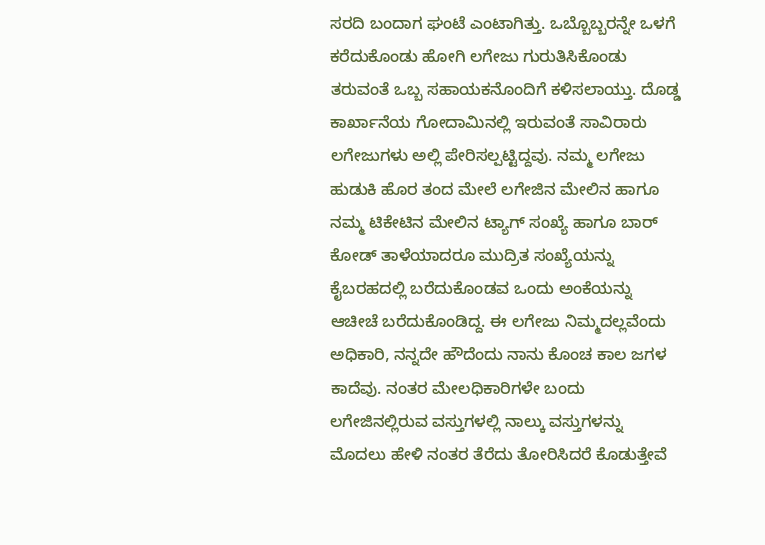ಸರದಿ ಬಂದಾಗ ಘಂಟೆ ಎಂಟಾಗಿತ್ತು. ಒಬ್ಬೊಬ್ಬರನ್ನೇ ಒಳಗೆ ಕರೆದುಕೊಂಡು ಹೋಗಿ ಲಗೇಜು ಗುರುತಿಸಿಕೊಂಡು ತರುವಂತೆ ಒಬ್ಬ ಸಹಾಯಕನೊಂದಿಗೆ ಕಳಿಸಲಾಯ್ತು. ದೊಡ್ಡ ಕಾರ್ಖಾನೆಯ ಗೋದಾಮಿನಲ್ಲಿ ಇರುವಂತೆ ಸಾವಿರಾರು ಲಗೇಜುಗಳು ಅಲ್ಲಿ ಪೇರಿಸಲ್ಪಟ್ಟಿದ್ದವು. ನಮ್ಮ ಲಗೇಜು ಹುಡುಕಿ ಹೊರ ತಂದ ಮೇಲೆ ಲಗೇಜಿನ ಮೇಲಿನ ಹಾಗೂ ನಮ್ಮ ಟಿಕೇಟಿನ ಮೇಲಿನ ಟ್ಯಾಗ್ ಸಂಖ್ಯೆ ಹಾಗೂ ಬಾರ್ ಕೋಡ್ ತಾಳೆಯಾದರೂ ಮುದ್ರಿತ ಸಂಖ್ಯೆಯನ್ನು ಕೈಬರಹದಲ್ಲಿ ಬರೆದುಕೊಂಡವ ಒಂದು ಅಂಕೆಯನ್ನು ಆಚೀಚೆ ಬರೆದುಕೊಂಡಿದ್ದ. ಈ ಲಗೇಜು ನಿಮ್ಮದಲ್ಲವೆಂದು ಅಧಿಕಾರಿ, ನನ್ನದೇ ಹೌದೆಂದು ನಾನು ಕೊಂಚ ಕಾಲ ಜಗಳ ಕಾದೆವು. ನಂತರ ಮೇಲಧಿಕಾರಿಗಳೇ ಬಂದು ಲಗೇಜಿನಲ್ಲಿರುವ ವಸ್ತುಗಳಲ್ಲಿ ನಾಲ್ಕು ವಸ್ತುಗಳನ್ನು ಮೊದಲು ಹೇಳಿ ನಂತರ ತೆರೆದು ತೋರಿಸಿದರೆ ಕೊಡುತ್ತೇವೆ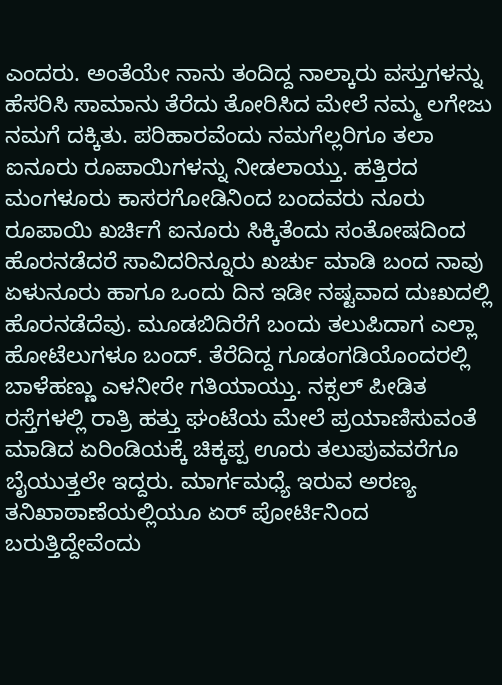ಎಂದರು. ಅಂತೆಯೇ ನಾನು ತಂದಿದ್ದ ನಾಲ್ಕಾರು ವಸ್ತುಗಳನ್ನು ಹೆಸರಿಸಿ ಸಾಮಾನು ತೆರೆದು ತೋರಿಸಿದ ಮೇಲೆ ನಮ್ಮ ಲಗೇಜು ನಮಗೆ ದಕ್ಕಿತು. ಪರಿಹಾರವೆಂದು ನಮಗೆಲ್ಲರಿಗೂ ತಲಾ ಐನೂರು ರೂಪಾಯಿಗಳನ್ನು ನೀಡಲಾಯ್ತು. ಹತ್ತಿರದ ಮಂಗಳೂರು ಕಾಸರಗೋಡಿನಿಂದ ಬಂದವರು ನೂರು ರೂಪಾಯಿ ಖರ್ಚಿಗೆ ಐನೂರು ಸಿಕ್ಕಿತೆಂದು ಸಂತೋಷದಿಂದ ಹೊರನಡೆದರೆ ಸಾವಿದರಿನ್ನೂರು ಖರ್ಚು ಮಾಡಿ ಬಂದ ನಾವು ಏಳುನೂರು ಹಾಗೂ ಒಂದು ದಿನ ಇಡೀ ನಷ್ಟವಾದ ದುಃಖದಲ್ಲಿ ಹೊರನಡೆದೆವು. ಮೂಡಬಿದಿರೆಗೆ ಬಂದು ತಲುಪಿದಾಗ ಎಲ್ಲಾ ಹೋಟೆಲುಗಳೂ ಬಂದ್. ತೆರೆದಿದ್ದ ಗೂಡಂಗಡಿಯೊಂದರಲ್ಲಿ ಬಾಳೆಹಣ್ಣು ಎಳನೀರೇ ಗತಿಯಾಯ್ತು. ನಕ್ಸಲ್ ಪೀಡಿತ ರಸ್ತೆಗಳಲ್ಲಿ ರಾತ್ರಿ ಹತ್ತು ಘಂಟೆಯ ಮೇಲೆ ಪ್ರಯಾಣಿಸುವಂತೆ ಮಾಡಿದ ಏರಿಂಡಿಯಕ್ಕೆ ಚಿಕ್ಕಪ್ಪ ಊರು ತಲುಪುವವರೆಗೂ ಬೈಯುತ್ತಲೇ ಇದ್ದರು. ಮಾರ್ಗಮಧ್ಯೆ ಇರುವ ಅರಣ್ಯ ತನಿಖಾಠಾಣೆಯಲ್ಲಿಯೂ ಏರ್ ಪೋರ್ಟಿನಿಂದ ಬರುತ್ತಿದ್ದೇವೆಂದು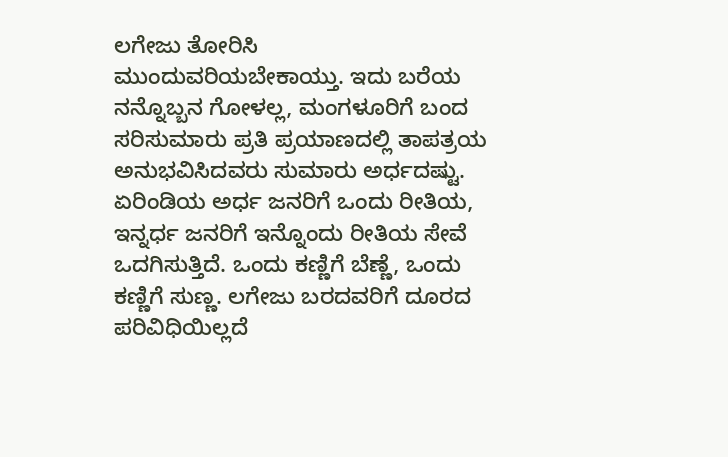ಲಗೇಜು ತೋರಿಸಿ ಮುಂದುವರಿಯಬೇಕಾಯ್ತು. ಇದು ಬರೆಯ ನನ್ನೊಬ್ಬನ ಗೋಳಲ್ಲ, ಮಂಗಳೂರಿಗೆ ಬಂದ ಸರಿಸುಮಾರು ಪ್ರತಿ ಪ್ರಯಾಣದಲ್ಲಿ ತಾಪತ್ರಯ ಅನುಭವಿಸಿದವರು ಸುಮಾರು ಅರ್ಧದಷ್ಟು. ಏರಿಂಡಿಯ ಅರ್ಧ ಜನರಿಗೆ ಒಂದು ರೀತಿಯ, ಇನ್ನರ್ಧ ಜನರಿಗೆ ಇನ್ನೊಂದು ರೀತಿಯ ಸೇವೆ ಒದಗಿಸುತ್ತಿದೆ. ಒಂದು ಕಣ್ಣಿಗೆ ಬೆಣ್ಣೆ, ಒಂದು ಕಣ್ಣಿಗೆ ಸುಣ್ಣ. ಲಗೇಜು ಬರದವರಿಗೆ ದೂರದ ಪರಿವಿಧಿಯಿಲ್ಲದೆ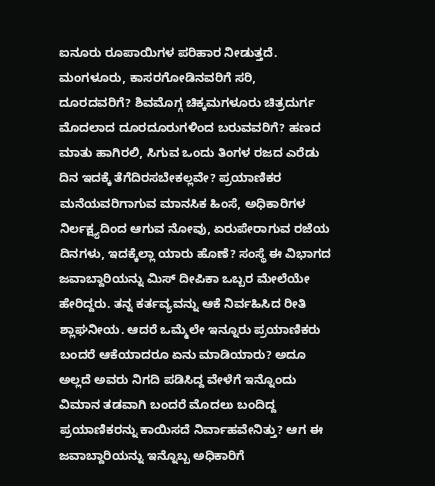ಐನೂರು ರೂಪಾಯಿಗಳ ಪರಿಹಾರ ನೀಡುತ್ತದೆ. ಮಂಗಳೂರು, ಕಾಸರಗೋಡಿನವರಿಗೆ ಸರಿ, ದೂರದವರಿಗೆ? ಶಿವಮೊಗ್ಗ ಚಿಕ್ಕಮಗಳೂರು ಚಿತ್ರದುರ್ಗ ಮೊದಲಾದ ದೂರದೂರುಗಳಿಂದ ಬರುವವರಿಗೆ? ಹಣದ ಮಾತು ಹಾಗಿರಲಿ, ಸಿಗುವ ಒಂದು ತಿಂಗಳ ರಜದ ಎರೆಡು ದಿನ ಇದಕ್ಕೆ ತೆಗೆದಿರಸಬೇಕಲ್ಲವೇ? ಪ್ರಯಾಣಿಕರ ಮನೆಯವರಿಗಾಗುವ ಮಾನಸಿಕ ಹಿಂಸೆ, ಅಧಿಕಾರಿಗಳ ನಿರ್ಲಕ್ಷ್ಯದಿಂದ ಆಗುವ ನೋವು, ಏರುಪೇರಾಗುವ ರಜೆಯ ದಿನಗಳು, ಇದಕ್ಕೆಲ್ಲಾ ಯಾರು ಹೊಣೆ? ಸಂಸ್ಥೆ ಈ ವಿಭಾಗದ ಜವಾಬ್ದಾರಿಯನ್ನು ಮಿಸ್ ದೀಪಿಕಾ ಒಬ್ಬರ ಮೇಲೆಯೇ ಹೇರಿದ್ದರು. ತನ್ನ ಕರ್ತವ್ಯವನ್ನು ಆಕೆ ನಿರ್ವಹಿಸಿದ ರೀತಿ ಶ್ಲಾಘನೀಯ. ಆದರೆ ಒಮ್ಮೆಲೇ ಇನ್ನೂರು ಪ್ರಯಾಣಿಕರು ಬಂದರೆ ಆಕೆಯಾದರೂ ಏನು ಮಾಡಿಯಾರು? ಅದೂ ಅಲ್ಲದೆ ಅವರು ನಿಗದಿ ಪಡಿಸಿದ್ದ ವೇಳೆಗೆ ಇನ್ನೊಂದು ವಿಮಾನ ತಡವಾಗಿ ಬಂದರೆ ಮೊದಲು ಬಂದಿದ್ದ ಪ್ರಯಾಣಿಕರನ್ನು ಕಾಯಿಸದೆ ನಿರ್ವಾಹವೇನಿತ್ತು? ಆಗ ಈ ಜವಾಬ್ದಾರಿಯನ್ನು ಇನ್ನೊಬ್ಬ ಅಧಿಕಾರಿಗೆ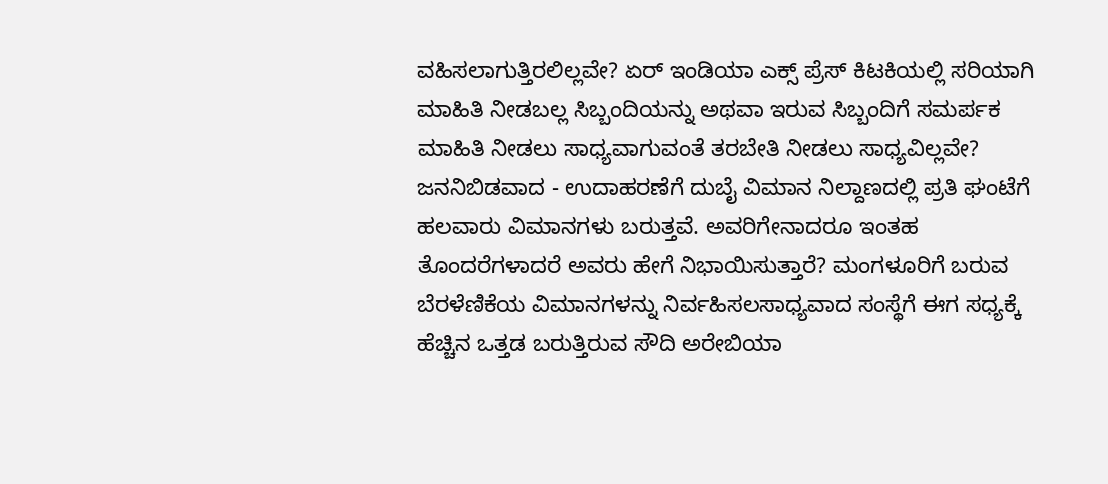ವಹಿಸಲಾಗುತ್ತಿರಲಿಲ್ಲವೇ? ಏರ್ ಇಂಡಿಯಾ ಎಕ್ಸ್ ಪ್ರೆಸ್ ಕಿಟಕಿಯಲ್ಲಿ ಸರಿಯಾಗಿ ಮಾಹಿತಿ ನೀಡಬಲ್ಲ ಸಿಬ್ಬಂದಿಯನ್ನು ಅಥವಾ ಇರುವ ಸಿಬ್ಬಂದಿಗೆ ಸಮರ್ಪಕ ಮಾಹಿತಿ ನೀಡಲು ಸಾಧ್ಯವಾಗುವಂತೆ ತರಬೇತಿ ನೀಡಲು ಸಾಧ್ಯವಿಲ್ಲವೇ? ಜನನಿಬಿಡವಾದ - ಉದಾಹರಣೆಗೆ ದುಬೈ ವಿಮಾನ ನಿಲ್ದಾಣದಲ್ಲಿ ಪ್ರತಿ ಘಂಟೆಗೆ ಹಲವಾರು ವಿಮಾನಗಳು ಬರುತ್ತವೆ. ಅವರಿಗೇನಾದರೂ ಇಂತಹ ತೊಂದರೆಗಳಾದರೆ ಅವರು ಹೇಗೆ ನಿಭಾಯಿಸುತ್ತಾರೆ? ಮಂಗಳೂರಿಗೆ ಬರುವ ಬೆರಳೆಣಿಕೆಯ ವಿಮಾನಗಳನ್ನು ನಿರ್ವಹಿಸಲಸಾಧ್ಯವಾದ ಸಂಸ್ಥೆಗೆ ಈಗ ಸಧ್ಯಕ್ಕೆ ಹೆಚ್ಚಿನ ಒತ್ತಡ ಬರುತ್ತಿರುವ ಸೌದಿ ಅರೇಬಿಯಾ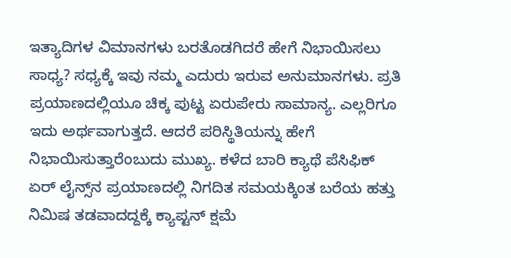ಇತ್ಯಾದಿಗಳ ವಿಮಾನಗಳು ಬರತೊಡಗಿದರೆ ಹೇಗೆ ನಿಭಾಯಿಸಲು ಸಾಧ್ಯ? ಸಧ್ಯಕ್ಕೆ ಇವು ನಮ್ಮ ಎದುರು ಇರುವ ಅನುಮಾನಗಳು. ಪ್ರತಿ ಪ್ರಯಾಣದಲ್ಲಿಯೂ ಚಿಕ್ಕ ಪುಟ್ಟ ಏರುಪೇರು ಸಾಮಾನ್ಯ. ಎಲ್ಲರಿಗೂ ಇದು ಅರ್ಥವಾಗುತ್ತದೆ. ಆದರೆ ಪರಿಸ್ಥಿತಿಯನ್ನು ಹೇಗೆ ನಿಭಾಯಿಸುತ್ತಾರೆಂಬುದು ಮುಖ್ಯ. ಕಳೆದ ಬಾರಿ ಕ್ಯಾಥೆ ಪೆಸಿಫಿಕ್ ಏರ್ ಲೈನ್ಸ್‌ನ ಪ್ರಯಾಣದಲ್ಲಿ ನಿಗದಿತ ಸಮಯಕ್ಕಿಂತ ಬರೆಯ ಹತ್ತು ನಿಮಿಷ ತಡವಾದದ್ದಕ್ಕೆ ಕ್ಯಾಪ್ಟನ್ ಕ್ಷಮೆ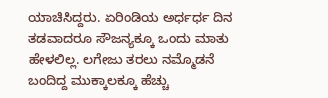ಯಾಚಿಸಿದ್ದರು. ಏರಿಂಡಿಯ ಅರ್ಧರ್ಧ ದಿನ ತಡವಾದರೂ ಸೌಜನ್ಯಕ್ಕೂ ಒಂದು ಮಾತು ಹೇಳಲಿಲ್ಲ. ಲಗೇಜು ತರಲು ನಮ್ಮೊಡನೆ ಬಂದಿದ್ದ ಮುಕ್ಕಾಲಕ್ಕೂ ಹೆಚ್ಚು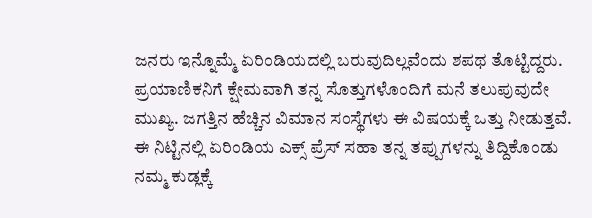ಜನರು ಇನ್ನೊಮ್ಮೆ ಏರಿಂಡಿಯದಲ್ಲಿ ಬರುವುದಿಲ್ಲವೆಂದು ಶಪಥ ತೊಟ್ಟಿದ್ದರು. ಪ್ರಯಾಣಿಕನಿಗೆ ಕ್ಷೇಮವಾಗಿ ತನ್ನ ಸೊತ್ತುಗಳೊಂದಿಗೆ ಮನೆ ತಲುಪುವುದೇ ಮುಖ್ಯ. ಜಗತ್ತಿನ ಹೆಚ್ಚಿನ ವಿಮಾನ ಸಂಸ್ಥೆಗಳು ಈ ವಿಷಯಕ್ಕೆ ಒತ್ತು ನೀಡುತ್ತವೆ. ಈ ನಿಟ್ಟಿನಲ್ಲಿ ಏರಿಂಡಿಯ ಎಕ್ಸ್ ಪ್ರೆಸ್ ಸಹಾ ತನ್ನ ತಪ್ಪುಗಳನ್ನು ತಿದ್ದಿಕೊಂಡು ನಮ್ಮ ಕುಡ್ಲಕ್ಕೆ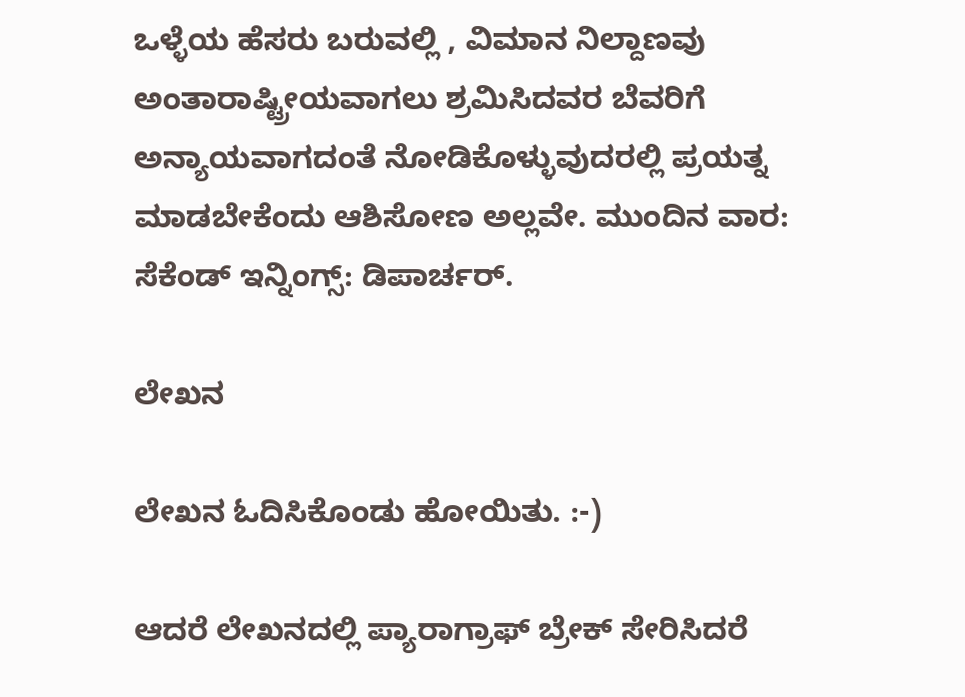ಒಳ್ಳೆಯ ಹೆಸರು ಬರುವಲ್ಲಿ , ವಿಮಾನ ನಿಲ್ದಾಣವು ಅಂತಾರಾಷ್ಟ್ರೀಯವಾಗಲು ಶ್ರಮಿಸಿದವರ ಬೆವರಿಗೆ ಅನ್ಯಾಯವಾಗದಂತೆ ನೋಡಿಕೊಳ್ಳುವುದರಲ್ಲಿ ಪ್ರಯತ್ನ ಮಾಡಬೇಕೆಂದು ಆಶಿಸೋಣ ಅಲ್ಲವೇ. ಮುಂದಿನ ವಾರ: ಸೆಕೆಂಡ್ ಇನ್ನಿಂಗ್ಸ್: ಡಿಪಾರ್ಚರ್.

ಲೇಖನ

ಲೇಖನ ಓದಿಸಿಕೊಂಡು ಹೋಯಿತು. :-)

ಆದರೆ ಲೇಖನದಲ್ಲಿ ಪ್ಯಾರಾಗ್ರಾಫ್ ಬ್ರೇಕ್ ಸೇರಿಸಿದರೆ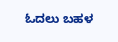ಓದಲು ಬಹಳ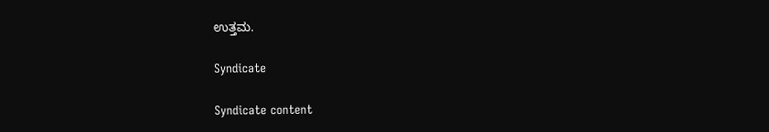ಉತ್ತಮ.

Syndicate

Syndicate content